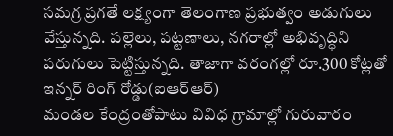సమగ్ర ప్రగతే లక్ష్యంగా తెలంగాణ ప్రభుత్వం అడుగులు వేస్తున్నది. పల్లెలు, పట్టణాలు, నగరాల్లో అభివృద్ధిని పరుగులు పెట్టిస్తున్నది. తాజాగా వరంగల్లో రూ.300 కోట్లతో ఇన్నర్ రింగ్ రోడ్డు(ఐఆర్ఆర్)
మండల కేంద్రంతోపాటు వివిధ గ్రామాల్లో గురువారం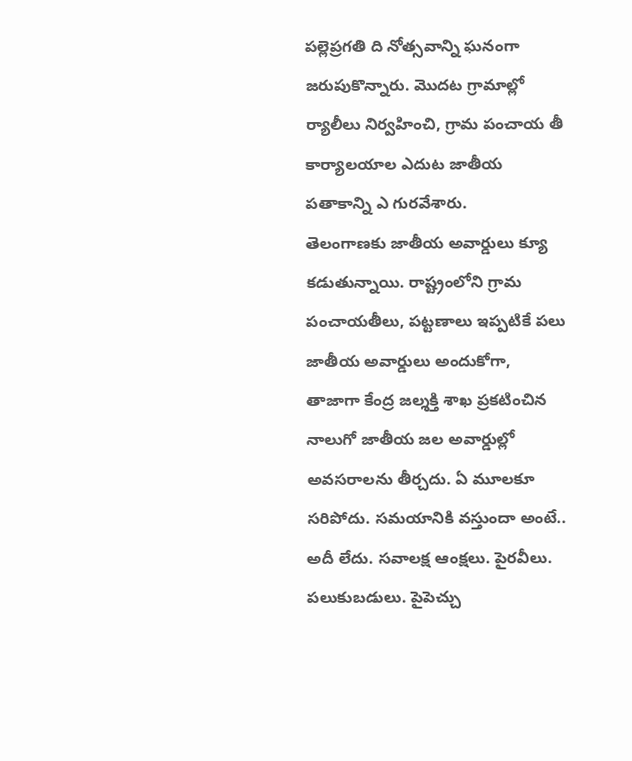పల్లెప్రగతి ది నోత్సవాన్ని ఘనంగా జరుపుకొన్నారు. మొదట గ్రామాల్లో ర్యాలీలు నిర్వహించి, గ్రామ పంచాయ తీ కార్యాలయాల ఎదుట జాతీయ పతాకాన్ని ఎ గురవేశారు.
తెలంగాణకు జాతీయ అవార్డులు క్యూ కడుతున్నాయి. రాష్ట్రంలోని గ్రామ పంచాయతీలు, పట్టణాలు ఇప్పటికే పలు జాతీయ అవార్డులు అందుకోగా, తాజాగా కేంద్ర జల్శక్తి శాఖ ప్రకటించిన నాలుగో జాతీయ జల అవార్డుల్లో
అవసరాలను తీర్చదు. ఏ మూలకూ సరిపోదు. సమయానికి వస్తుందా అంటే.. అదీ లేదు. సవాలక్ష ఆంక్షలు. పైరవీలు. పలుకుబడులు. పైపెచ్చు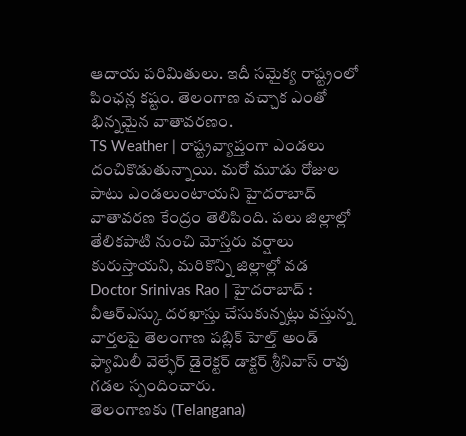ఆదాయ పరిమితులు. ఇదీ సమైక్య రాష్ట్రంలో పింఛన్ల కష్టం. తెలంగాణ వచ్చాక ఎంతో భిన్నమైన వాతావరణం.
TS Weather | రాష్ట్రవ్యాప్తంగా ఎండలు దంచికొడుతున్నాయి. మరో మూడు రోజుల పాటు ఎండలుంటాయని హైదరాబాద్ వాతావరణ కేంద్రం తెలిపింది. పలు జిల్లాల్లో తేలికపాటి నుంచి మోస్తరు వర్షాలు కురుస్తాయని, మరికొన్ని జిల్లాల్లో వడ
Doctor Srinivas Rao | హైదరాబాద్ : వీఆర్ఎస్కు దరఖాస్తు చేసుకున్నట్లు వస్తున్న వార్తలపై తెలంగాణ పబ్లిక్ హెల్త్ అండ్ ఫ్యామిలీ వెల్ఫేర్ డైరెక్టర్ డాక్టర్ శ్రీనివాస్ రావు గడల స్పందించారు.
తెలంగాణకు (Telangana)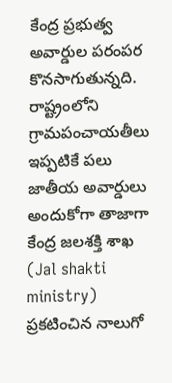కేంద్ర ప్రభుత్వ అవార్డుల పరంపర కొనసాగుతున్నది. రాష్ట్రంలోని గ్రామపంచాయతీలు ఇప్పటికే పలు జాతీయ అవార్డులు అందుకోగా తాజాగా కేంద్ర జలశక్తి శాఖ (Jal shakti ministry) ప్రకటించిన నాలుగో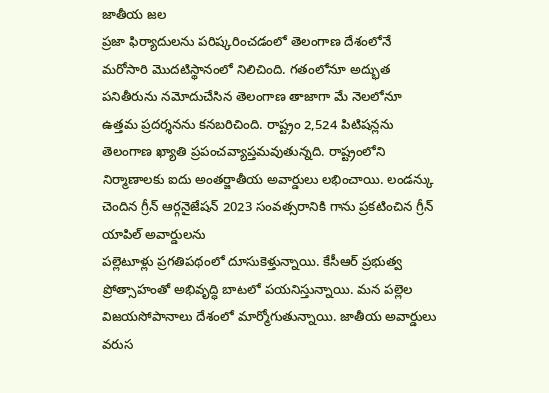జాతీయ జల
ప్రజా ఫిర్యాదులను పరిష్కరించడంలో తెలంగాణ దేశంలోనే మరోసారి మొదటిస్థానంలో నిలిచింది. గతంలోనూ అద్భుత పనితీరును నమోదుచేసిన తెలంగాణ తాజాగా మే నెలలోనూ ఉత్తమ ప్రదర్శనను కనబరిచింది. రాష్ట్రం 2,524 పిటిషన్లను
తెలంగాణ ఖ్యాతి ప్రపంచవ్యాప్తమవుతున్నది. రాష్ట్రంలోని నిర్మాణాలకు ఐదు అంతర్జాతీయ అవార్డులు లభించాయి. లండన్కు చెందిన గ్రీన్ ఆర్గనైజేషన్ 2023 సంవత్సరానికి గాను ప్రకటించిన గ్రీన్ యాపిల్ అవార్డులను
పల్లెటూళ్లు ప్రగతిపథంలో దూసుకెళ్తున్నాయి. కేసీఆర్ ప్రభుత్వ ప్రోత్సాహంతో అభివృద్ధి బాటలో పయనిస్తున్నాయి. మన పల్లెల విజయసోపానాలు దేశంలో మార్మోగుతున్నాయి. జాతీయ అవార్డులు వరుస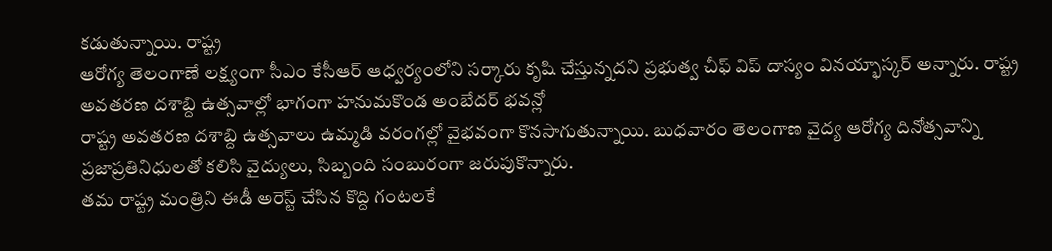కడుతున్నాయి. రాష్ట్ర
ఆరోగ్య తెలంగాణే లక్ష్యంగా సీఎం కేసీఆర్ ఆధ్వర్యంలోని సర్కారు కృషి చేస్తున్నదని ప్రభుత్వ చీఫ్ విప్ దాస్యం వినయ్భాస్కర్ అన్నారు. రాష్ట్ర అవతరణ దశాబ్ది ఉత్సవాల్లో భాగంగా హనుమకొండ అంబేదర్ భవన్లో
రాష్ట్ర అవతరణ దశాబ్ది ఉత్సవాలు ఉమ్మడి వరంగల్లో వైభవంగా కొనసాగుతున్నాయి. బుధవారం తెలంగాణ వైద్య ఆరోగ్య దినోత్సవాన్ని ప్రజాప్రతినిధులతో కలిసి వైద్యులు, సిబ్బంది సంబురంగా జరుపుకొన్నారు.
తమ రాష్ట్ర మంత్రిని ఈడీ అరెస్ట్ చేసిన కొద్ది గంటలకే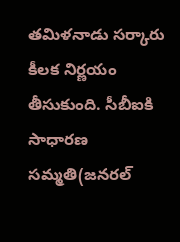తమిళనాడు సర్కారు కీలక నిర్ణయం తీసుకుంది. సీబీఐకి సాధారణ సమ్మతి(జనరల్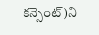కన్సెంట్)ని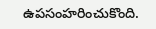ఉపసంహరించుకొంది.